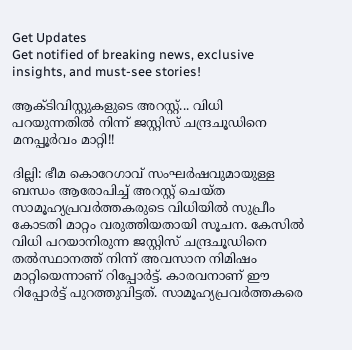Get Updates
Get notified of breaking news, exclusive insights, and must-see stories!

ആക്ടിവിസ്റ്റുകളുടെ അറസ്റ്റ്... വിധി പറയുന്നതില്‍ നിന്ന് ജസ്റ്റിസ് ചന്ദ്രചൂഡിനെ മനപ്പൂര്‍വം മാറ്റി!!

ദില്ലി: ഭീമ കൊറേഗാവ് സംഘര്‍ഷവുമായുള്ള ബന്ധം ആരോപിച്ച് അറസ്റ്റ് ചെയ്ത സാമൂഹ്യപ്രവര്‍ത്തകരുടെ വിധിയില്‍ സുപ്രീം കോടതി മാറ്റം വരുത്തിയതായി സൂചന. കേസില്‍ വിധി പറയാനിരുന്ന ജസ്റ്റിസ് ചന്ദ്രചൂഡിനെ തല്‍സ്ഥാനത്ത് നിന്ന് അവസാന നിമിഷം മാറ്റിയെന്നാണ് റിപ്പോര്‍ട്ട്. കാരവനാണ് ഈ റിപ്പോര്‍ട്ട് പുറത്തുവിട്ടത്. സാമൂഹ്യപ്രവര്‍ത്തകരെ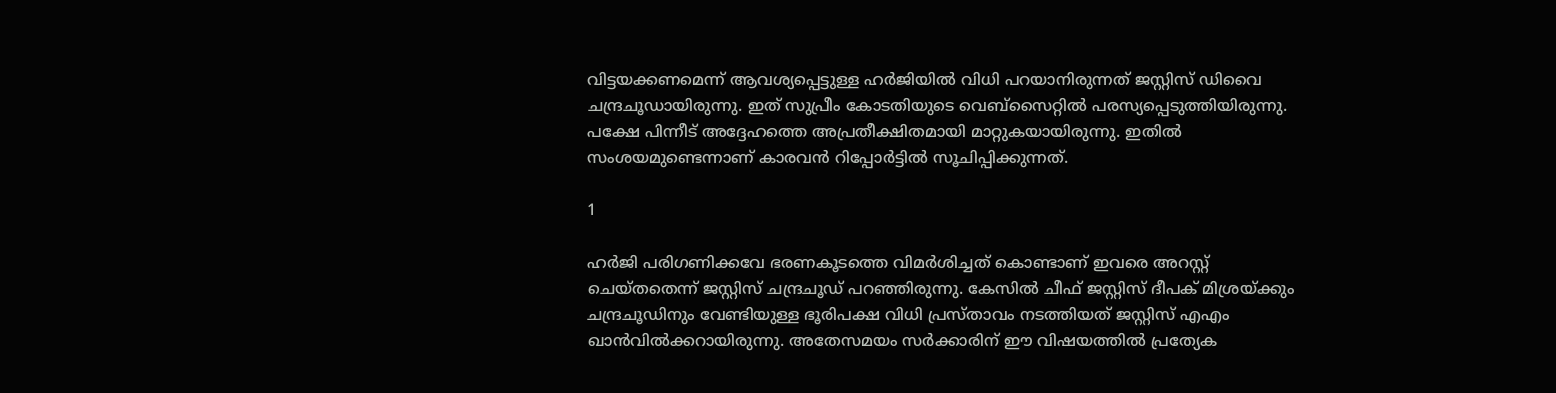വിട്ടയക്കണമെന്ന് ആവശ്യപ്പെട്ടുള്ള ഹര്‍ജിയില്‍ വിധി പറയാനിരുന്നത് ജസ്റ്റിസ് ഡിവൈ ചന്ദ്രചൂഡായിരുന്നു. ഇത് സുപ്രീം കോടതിയുടെ വെബ്‌സൈറ്റില്‍ പരസ്യപ്പെടുത്തിയിരുന്നു. പക്ഷേ പിന്നീട് അദ്ദേഹത്തെ അപ്രതീക്ഷിതമായി മാറ്റുകയായിരുന്നു. ഇതില്‍ സംശയമുണ്ടെന്നാണ് കാരവന്‍ റിപ്പോര്‍ട്ടില്‍ സൂചിപ്പിക്കുന്നത്.

1

ഹര്‍ജി പരിഗണിക്കവേ ഭരണകൂടത്തെ വിമര്‍ശിച്ചത് കൊണ്ടാണ് ഇവരെ അറസ്റ്റ് ചെയ്തതെന്ന് ജസ്റ്റിസ് ചന്ദ്രചൂഡ് പറഞ്ഞിരുന്നു. കേസില്‍ ചീഫ് ജസ്റ്റിസ് ദീപക് മിശ്രയ്ക്കും ചന്ദ്രചൂഡിനും വേണ്ടിയുള്ള ഭൂരിപക്ഷ വിധി പ്രസ്താവം നടത്തിയത് ജസ്റ്റിസ് എഎം ഖാന്‍വില്‍ക്കറായിരുന്നു. അതേസമയം സര്‍ക്കാരിന് ഈ വിഷയത്തില്‍ പ്രത്യേക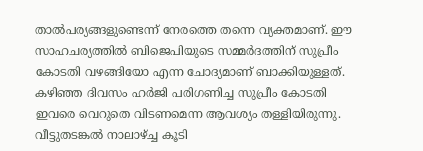താല്‍പര്യങ്ങളുണ്ടെന്ന് നേരത്തെ തന്നെ വ്യക്തമാണ്. ഈ സാഹചര്യത്തില്‍ ബിജെപിയുടെ സമ്മര്‍ദത്തിന് സുപ്രീം കോടതി വഴങ്ങിയോ എന്ന ചോദ്യമാണ് ബാക്കിയുള്ളത്. കഴിഞ്ഞ ദിവസം ഹര്‍ജി പരിഗണിച്ച സുപ്രീം കോടതി ഇവരെ വെറുതെ വിടണമെന്ന ആവശ്യം തള്ളിയിരുന്നു. വീട്ടുതടങ്കല്‍ നാലാഴ്ച്ച കൂടി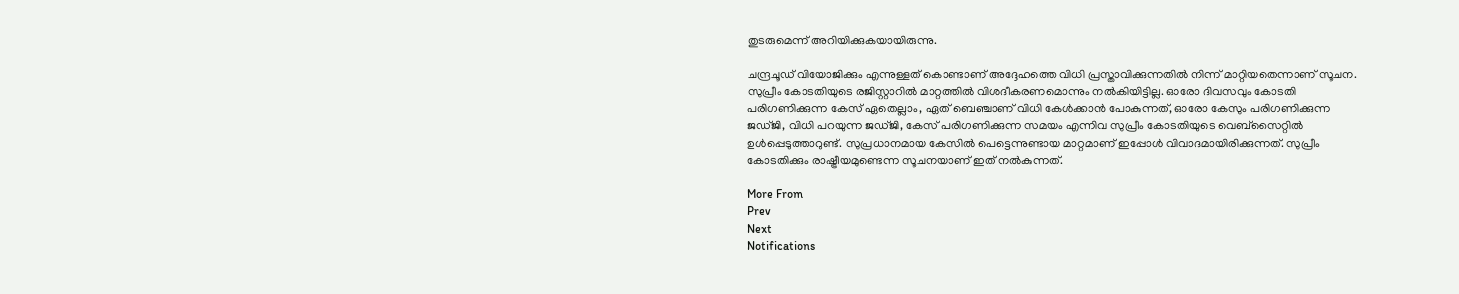തുടരുമെന്ന് അറിയിക്കുകയായിരുന്നു.

ചന്ദ്രചൂഡ് വിയോജിക്കും എന്നുള്ളത് കൊണ്ടാണ് അദ്ദേഹത്തെ വിധി പ്രസ്താവിക്കുന്നതില്‍ നിന്ന് മാറ്റിയതെന്നാണ് സൂചന. സുപ്രീം കോടതിയുടെ രജിസ്റ്റാറില്‍ മാറ്റത്തില്‍ വിശദീകരണമൊന്നും നല്‍കിയിട്ടില്ല. ഓരോ ദിവസവും കോടതി പരിഗണിക്കുന്ന കേസ് ഏതെല്ലാം, ഏത് ബെഞ്ചാണ് വിധി കേള്‍ക്കാന്‍ പോകുന്നത്, ഓരോ കേസും പരിഗണിക്കുന്ന ജഡ്ജി, വിധി പറയുന്ന ജഡ്ജി, കേസ് പരിഗണിക്കുന്ന സമയം എന്നിവ സുപ്രീം കോടതിയുടെ വെബ്‌സൈറ്റില്‍ ഉള്‍പ്പെടുത്താറുണ്ട്. സുപ്രധാനമായ കേസില്‍ പെട്ടെന്നുണ്ടായ മാറ്റമാണ് ഇപ്പോള്‍ വിവാദമായിരിക്കുന്നത്. സുപ്രീം കോടതിക്കും രാഷ്ട്രീയമുണ്ടെന്ന സൂചനയാണ് ഇത് നല്‍കുന്നത്.

More From
Prev
Next
Notifications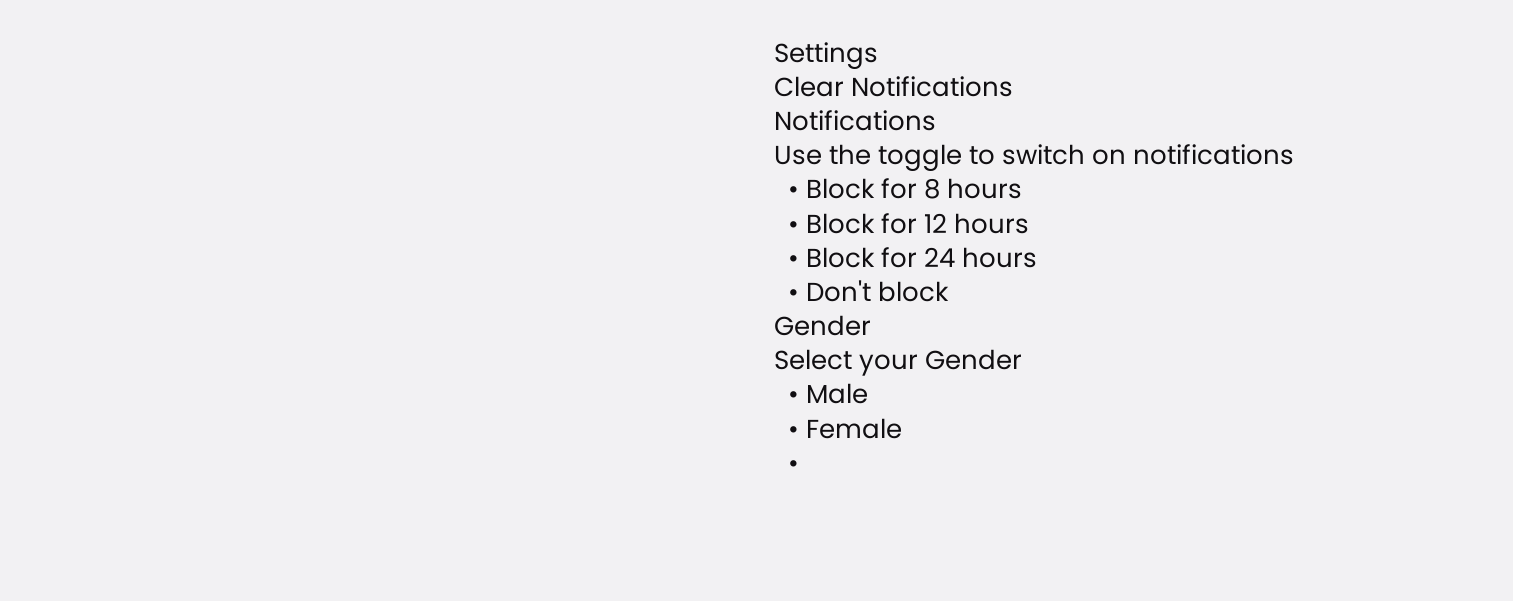Settings
Clear Notifications
Notifications
Use the toggle to switch on notifications
  • Block for 8 hours
  • Block for 12 hours
  • Block for 24 hours
  • Don't block
Gender
Select your Gender
  • Male
  • Female
  •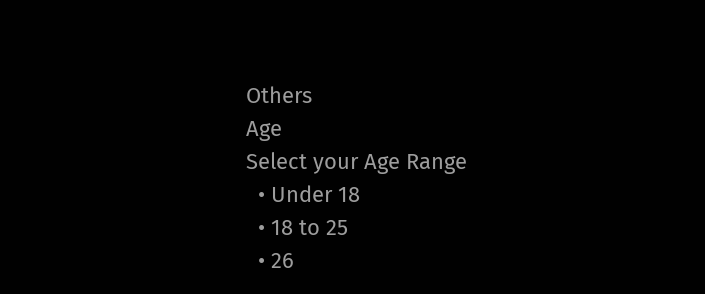Others
Age
Select your Age Range
  • Under 18
  • 18 to 25
  • 26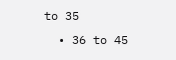to 35
  • 36 to 45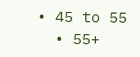• 45 to 55
  • 55+